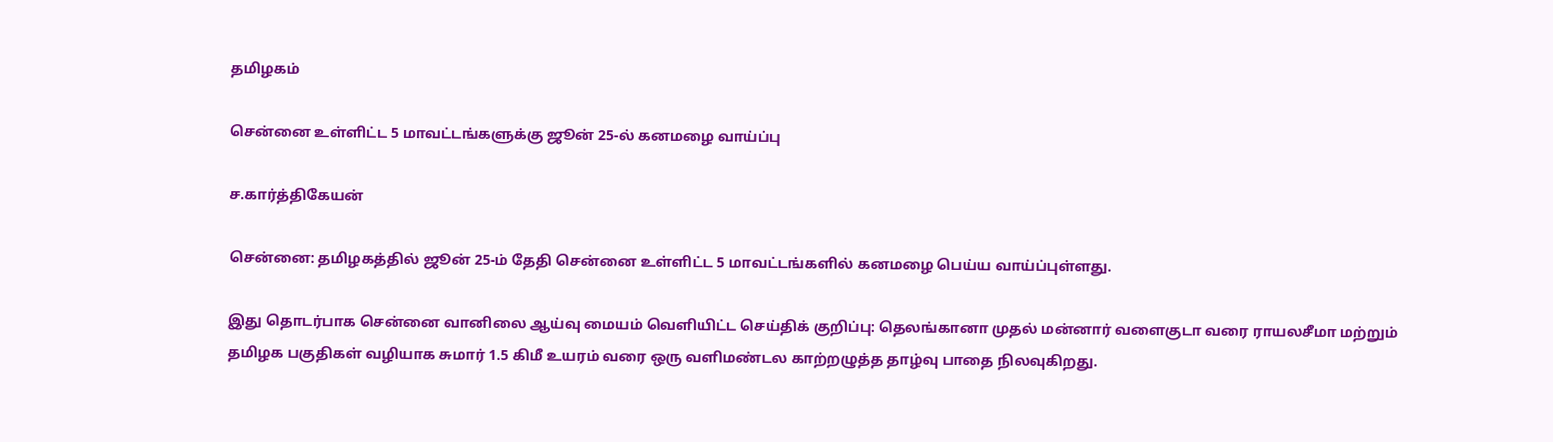தமிழகம்

சென்னை உள்ளிட்ட 5 மாவட்டங்களுக்கு ஜூன் 25-ல் கனமழை வாய்ப்பு

ச.கார்த்திகேயன்

சென்னை: தமிழகத்தில் ஜூன் 25-ம் தேதி சென்னை உள்ளிட்ட 5 மாவட்டங்களில் கனமழை பெய்ய வாய்ப்புள்ளது.

இது தொடர்பாக சென்னை வானிலை ஆய்வு மையம் வெளியிட்ட செய்திக் குறிப்பு: தெலங்கானா முதல் மன்னார் வளைகுடா வரை ராயலசீமா மற்றும் தமிழக பகுதிகள் வழியாக சுமார் 1.5 கிமீ உயரம் வரை ஒரு வளிமண்டல காற்றழுத்த தாழ்வு பாதை நிலவுகிறது.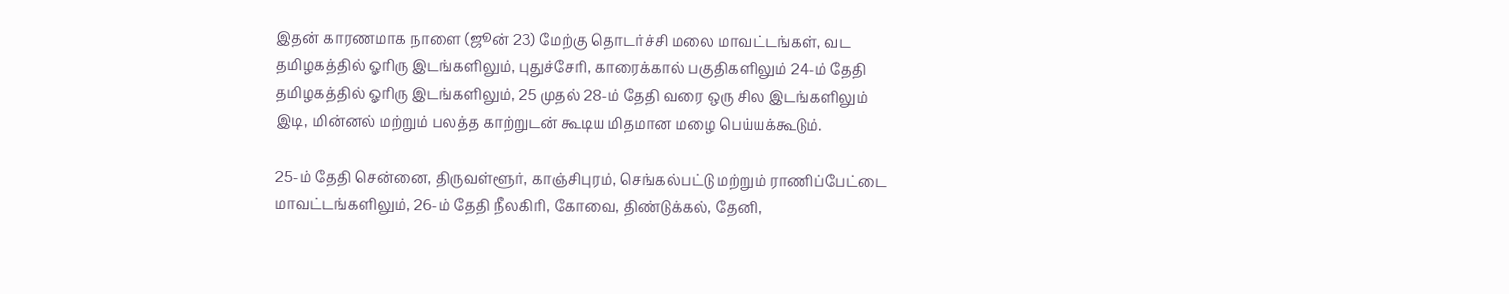இதன் காரணமாக நாளை (ஜூன் 23) மேற்கு தொடர்ச்சி மலை மாவட்டங்கள், வட தமிழகத்தில் ஓரிரு இடங்களிலும், புதுச்சேரி, காரைக்கால் பகுதிகளிலும் 24-ம் தேதி தமிழகத்தில் ஓரிரு இடங்களிலும், 25 முதல் 28-ம் தேதி வரை ஒரு சில இடங்களிலும் இடி, மின்னல் மற்றும் பலத்த காற்றுடன் கூடிய மிதமான மழை பெய்யக்கூடும்.

25-ம் தேதி சென்னை, திருவள்ளூர், காஞ்சிபுரம், செங்கல்பட்டு மற்றும் ராணிப்பேட்டை மாவட்டங்களிலும், 26-ம் தேதி நீலகிரி, கோவை, திண்டுக்கல், தேனி,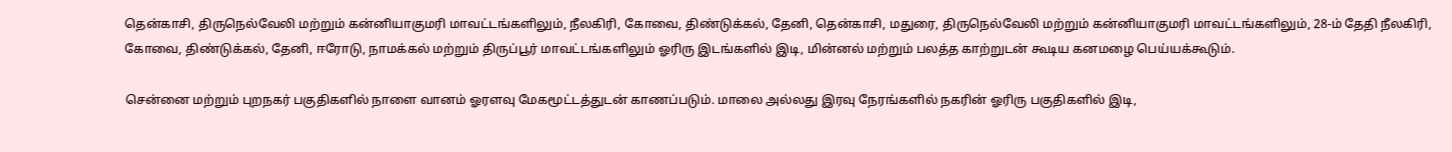தென்காசி, திருநெல்வேலி மற்றும் கன்னியாகுமரி மாவட்டங்களிலும், நீலகிரி, கோவை, திண்டுக்கல், தேனி, தென்காசி, மதுரை, திருநெல்வேலி மற்றும் கன்னியாகுமரி மாவட்டங்களிலும், 28-ம் தேதி நீலகிரி, கோவை, திண்டுக்கல், தேனி, ஈரோடு, நாமக்கல் மற்றும் திருப்பூர் மாவட்டங்களிலும் ஓரிரு இடங்களில் இடி, மின்னல் மற்றும் பலத்த காற்றுடன் கூடிய கனமழை பெய்யக்கூடும்.

சென்னை மற்றும் புறநகர் பகுதிகளில் நாளை வானம் ஓரளவு மேகமூட்டத்துடன் காணப்படும். மாலை அல்லது இரவு நேரங்களில் நகரின் ஓரிரு பகுதிகளில் இடி,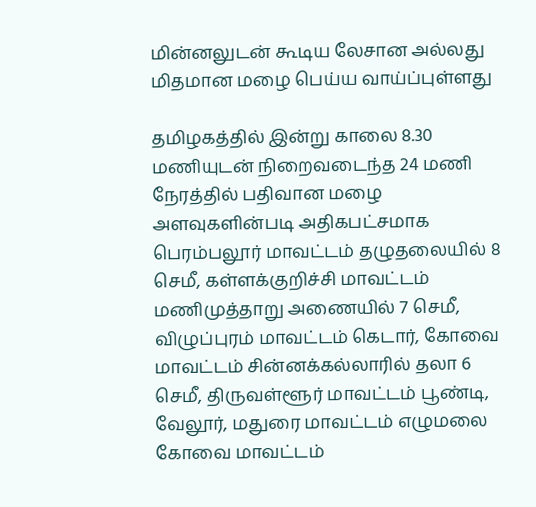மின்னலுடன் கூடிய லேசான அல்லது மிதமான மழை பெய்ய வாய்ப்புள்ளது

தமிழகத்தில் இன்று காலை 8.30 மணியுடன் நிறைவடைந்த 24 மணி நேரத்தில் பதிவான மழை அளவுகளின்படி அதிகபட்சமாக பெரம்பலூர் மாவட்டம் தழுதலையில் 8 செமீ, கள்ளக்குறிச்சி மாவட்டம் மணிமுத்தாறு அணையில் 7 செமீ, விழுப்புரம் மாவட்டம் கெடார், கோவை மாவட்டம் சின்னக்கல்லாரில் தலா 6 செமீ, திருவள்ளூர் மாவட்டம் பூண்டி, வேலூர், மதுரை மாவட்டம் எழுமலை கோவை மாவட்டம்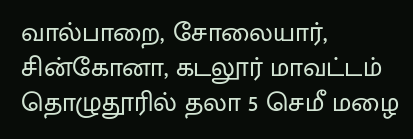வால்பாறை, சோலையார், சின்கோனா, கடலூர் மாவட்டம் தொழுதூரில் தலா 5 செமீ மழை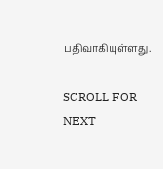பதிவாகியுள்ளது.

SCROLL FOR NEXT